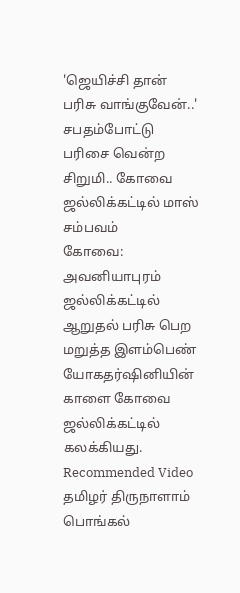'ஜெயிச்சி தான் பரிசு வாங்குவேன்..' சபதம்போட்டு பரிசை வென்ற சிறுமி.. கோவை ஜல்லிக்கட்டில் மாஸ் சம்பவம்
கோவை: அவனியாபுரம் ஜல்லிக்கட்டில் ஆறுதல் பரிசு பெற மறுத்த இளம்பெண் யோகதர்ஷினியின் காளை கோவை ஜல்லிக்கட்டில் கலக்கியது.
Recommended Video
தமிழர் திருநாளாம் பொங்கல்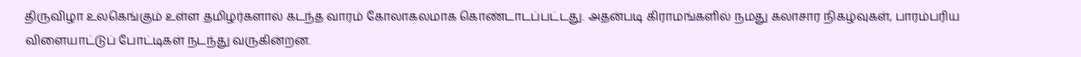திருவிழா உலகெங்கும் உள்ள தமிழர்களால் கடந்த வாரம் கோலாகலமாக கொண்டாடப்பட்டது. அதன்படி கிராமங்களில் நமது கலாசார நிகழ்வுகள், பாரம்பரிய விளையாட்டுப் போட்டிகள் நடந்து வருகின்றன.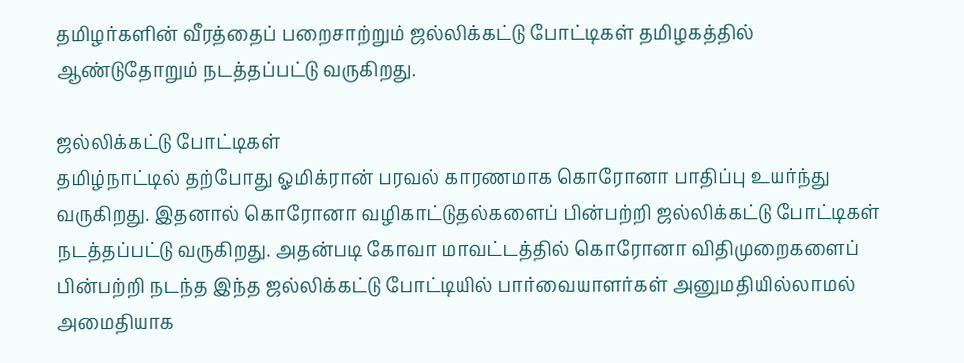தமிழர்களின் வீரத்தைப் பறைசாற்றும் ஜல்லிக்கட்டு போட்டிகள் தமிழகத்தில் ஆண்டுதோறும் நடத்தப்பட்டு வருகிறது.

ஜல்லிக்கட்டு போட்டிகள்
தமிழ்நாட்டில் தற்போது ஓமிக்ரான் பரவல் காரணமாக கொரோனா பாதிப்பு உயர்ந்து வருகிறது. இதனால் கொரோனா வழிகாட்டுதல்களைப் பின்பற்றி ஜல்லிக்கட்டு போட்டிகள் நடத்தப்பட்டு வருகிறது. அதன்படி கோவா மாவட்டத்தில் கொரோனா விதிமுறைகளைப் பின்பற்றி நடந்த இந்த ஜல்லிக்கட்டு போட்டியில் பார்வையாளர்கள் அனுமதியில்லாமல் அமைதியாக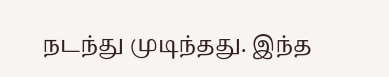நடந்து முடிந்தது. இந்த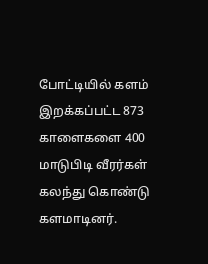போட்டியில் களம் இறக்கப்பட்ட 873 காளைகளை 400 மாடுபிடி வீரர்கள் கலந்து கொண்டு களமாடினர்.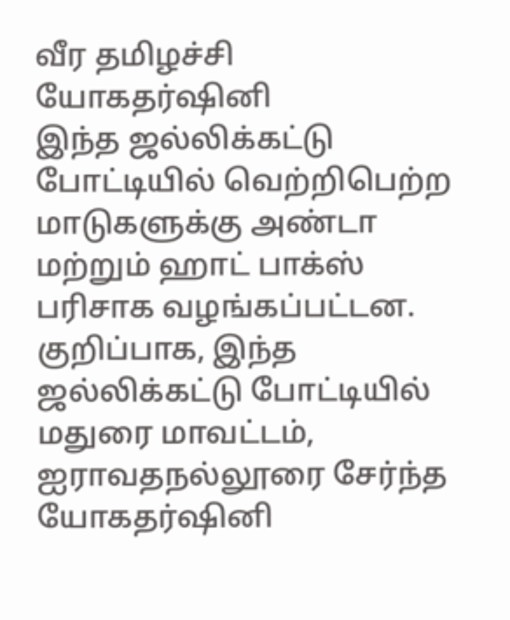வீர தமிழச்சி யோகதர்ஷினி
இந்த ஜல்லிக்கட்டு போட்டியில் வெற்றிபெற்ற மாடுகளுக்கு அண்டா மற்றும் ஹாட் பாக்ஸ் பரிசாக வழங்கப்பட்டன. குறிப்பாக, இந்த ஜல்லிக்கட்டு போட்டியில் மதுரை மாவட்டம், ஐராவதநல்லூரை சேர்ந்த யோகதர்ஷினி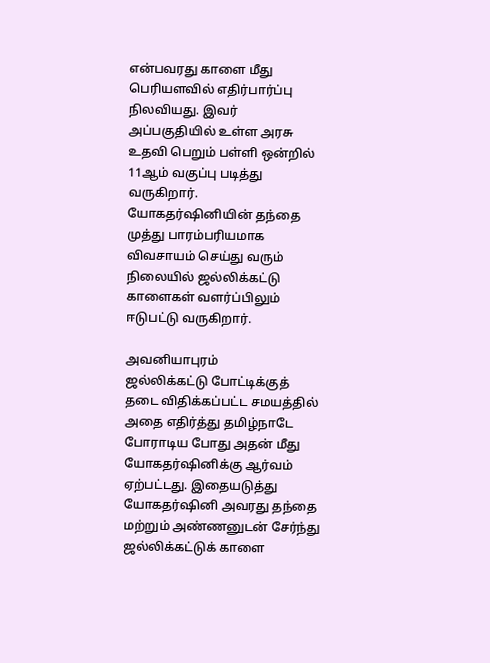என்பவரது காளை மீது பெரியளவில் எதிர்பார்ப்பு நிலவியது. இவர் அப்பகுதியில் உள்ள அரசு உதவி பெறும் பள்ளி ஒன்றில் 11ஆம் வகுப்பு படித்து வருகிறார். யோகதர்ஷினியின் தந்தை முத்து பாரம்பரியமாக விவசாயம் செய்து வரும் நிலையில் ஜல்லிக்கட்டு காளைகள் வளர்ப்பிலும் ஈடுபட்டு வருகிறார்.

அவனியாபுரம்
ஜல்லிக்கட்டு போட்டிக்குத் தடை விதிக்கப்பட்ட சமயத்தில் அதை எதிர்த்து தமிழ்நாடே போராடிய போது அதன் மீது யோகதர்ஷினிக்கு ஆர்வம் ஏற்பட்டது. இதையடுத்து யோகதர்ஷினி அவரது தந்தை மற்றும் அண்ணனுடன் சேர்ந்து ஜல்லிக்கட்டுக் காளை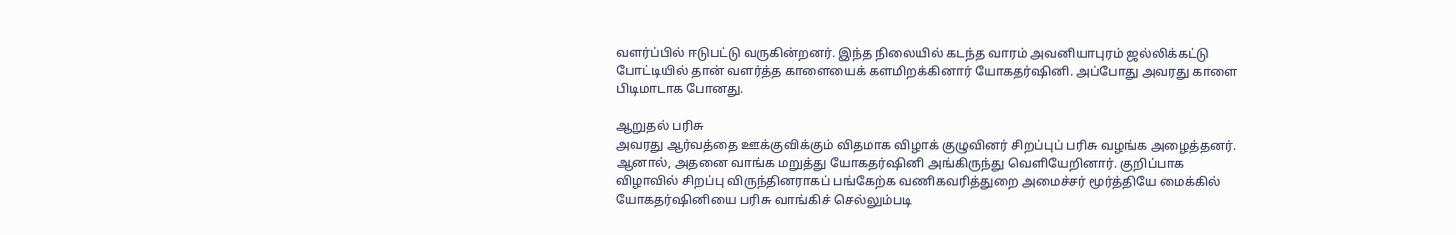வளர்ப்பில் ஈடுபட்டு வருகின்றனர். இந்த நிலையில் கடந்த வாரம் அவனியாபுரம் ஜல்லிக்கட்டு போட்டியில் தான் வளர்த்த காளையைக் களமிறக்கினார் யோகதர்ஷினி. அப்போது அவரது காளை பிடிமாடாக போனது.

ஆறுதல் பரிசு
அவரது ஆர்வத்தை ஊக்குவிக்கும் விதமாக விழாக் குழுவினர் சிறப்புப் பரிசு வழங்க அழைத்தனர். ஆனால், அதனை வாங்க மறுத்து யோகதர்ஷினி அங்கிருந்து வெளியேறினார். குறிப்பாக விழாவில் சிறப்பு விருந்தினராகப் பங்கேற்க வணிகவரித்துறை அமைச்சர் மூர்த்தியே மைக்கில் யோகதர்ஷினியை பரிசு வாங்கிச் செல்லும்படி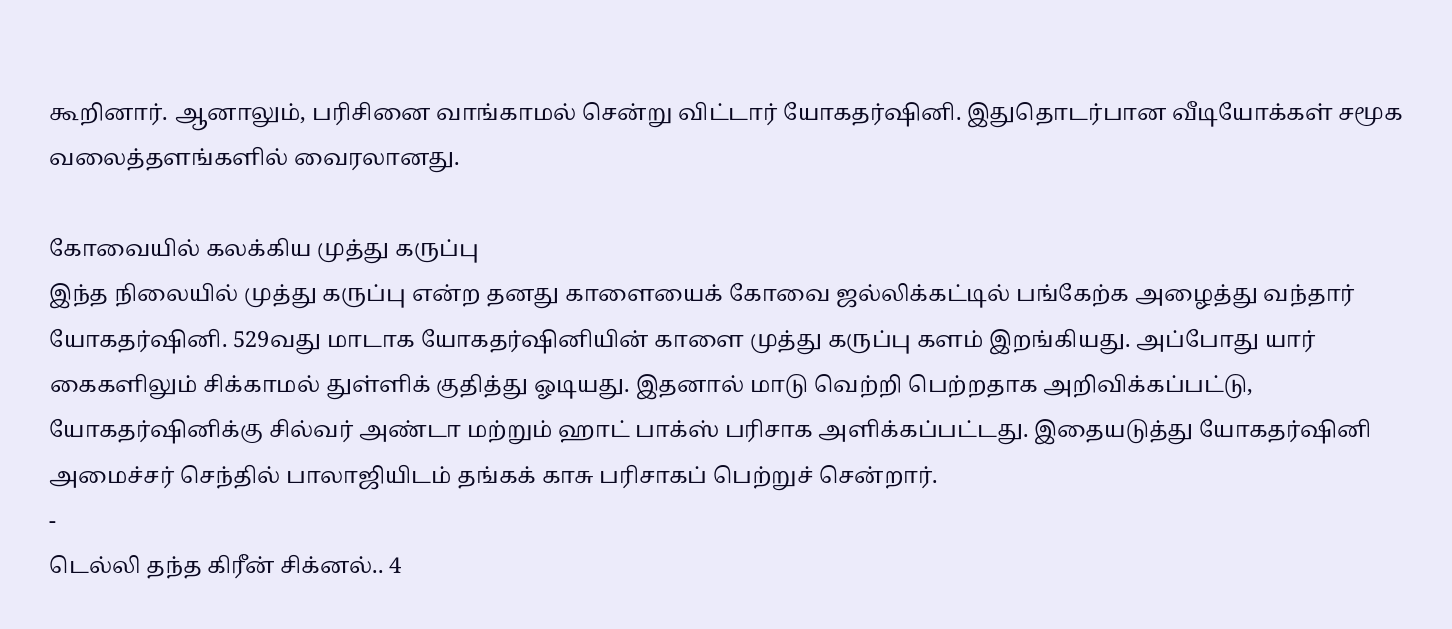கூறினார். ஆனாலும், பரிசினை வாங்காமல் சென்று விட்டார் யோகதர்ஷினி. இதுதொடர்பான வீடியோக்கள் சமூக வலைத்தளங்களில் வைரலானது.

கோவையில் கலக்கிய முத்து கருப்பு
இந்த நிலையில் முத்து கருப்பு என்ற தனது காளையைக் கோவை ஜல்லிக்கட்டில் பங்கேற்க அழைத்து வந்தார் யோகதர்ஷினி. 529வது மாடாக யோகதர்ஷினியின் காளை முத்து கருப்பு களம் இறங்கியது. அப்போது யார் கைகளிலும் சிக்காமல் துள்ளிக் குதித்து ஓடியது. இதனால் மாடு வெற்றி பெற்றதாக அறிவிக்கப்பட்டு, யோகதர்ஷினிக்கு சில்வர் அண்டா மற்றும் ஹாட் பாக்ஸ் பரிசாக அளிக்கப்பட்டது. இதையடுத்து யோகதர்ஷினி அமைச்சர் செந்தில் பாலாஜியிடம் தங்கக் காசு பரிசாகப் பெற்றுச் சென்றார்.
-
டெல்லி தந்த கிரீன் சிக்னல்.. 4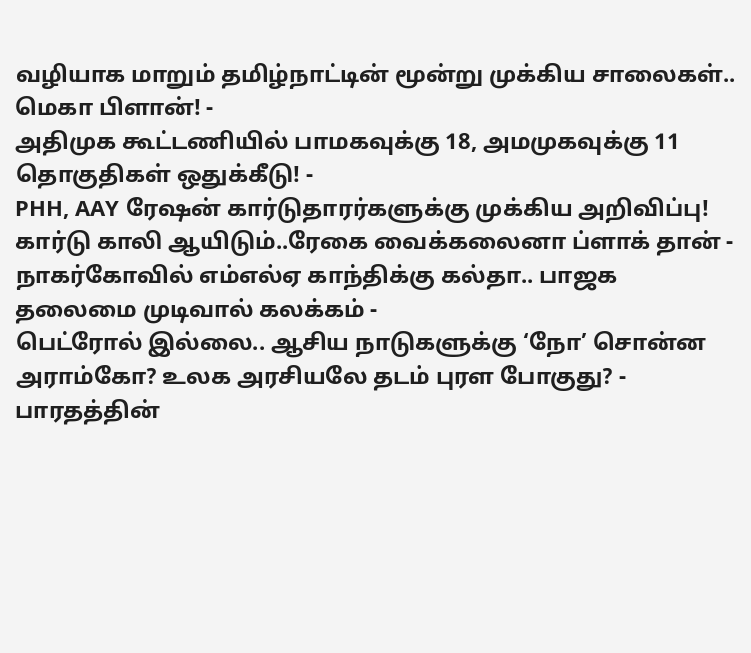வழியாக மாறும் தமிழ்நாட்டின் மூன்று முக்கிய சாலைகள்.. மெகா பிளான்! -
அதிமுக கூட்டணியில் பாமகவுக்கு 18, அமமுகவுக்கு 11 தொகுதிகள் ஒதுக்கீடு! -
PHH, AAY ரேஷன் கார்டுதாரர்களுக்கு முக்கிய அறிவிப்பு! கார்டு காலி ஆயிடும்..ரேகை வைக்கலைனா ப்ளாக் தான் -
நாகர்கோவில் எம்எல்ஏ காந்திக்கு கல்தா.. பாஜக தலைமை முடிவால் கலக்கம் -
பெட்ரோல் இல்லை.. ஆசிய நாடுகளுக்கு ‘நோ’ சொன்ன அராம்கோ? உலக அரசியலே தடம் புரள போகுது? -
பாரதத்தின்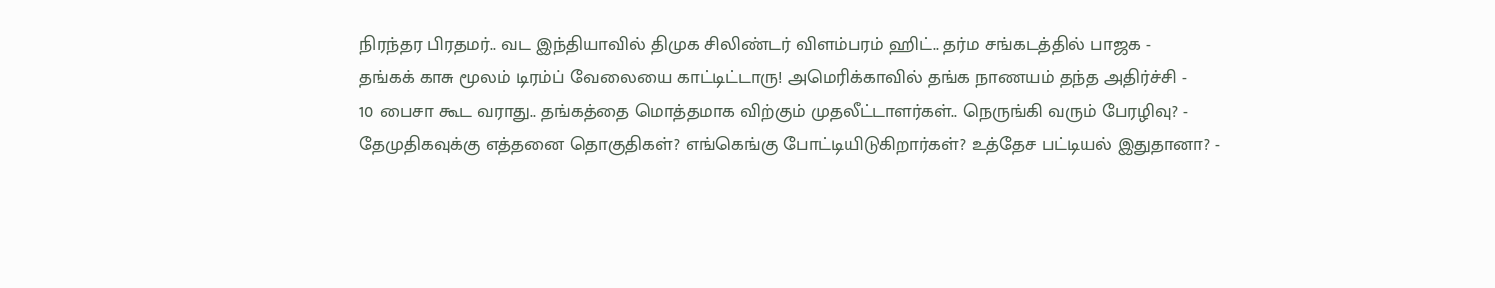நிரந்தர பிரதமர்.. வட இந்தியாவில் திமுக சிலிண்டர் விளம்பரம் ஹிட்.. தர்ம சங்கடத்தில் பாஜக -
தங்கக் காசு மூலம் டிரம்ப் வேலையை காட்டிட்டாரு! அமெரிக்காவில் தங்க நாணயம் தந்த அதிர்ச்சி -
10 பைசா கூட வராது.. தங்கத்தை மொத்தமாக விற்கும் முதலீட்டாளர்கள்.. நெருங்கி வரும் பேரழிவு? -
தேமுதிகவுக்கு எத்தனை தொகுதிகள்? எங்கெங்கு போட்டியிடுகிறார்கள்? உத்தேச பட்டியல் இதுதானா? -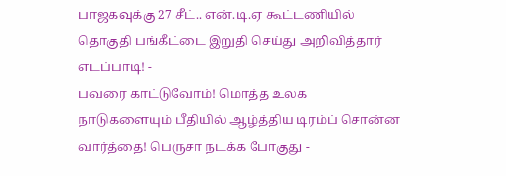பாஜகவுக்கு 27 சீட்.. என்.டி.ஏ கூட்டணியில் தொகுதி பங்கீட்டை இறுதி செய்து அறிவித்தார் எடப்பாடி! -
பவரை காட்டுவோம்! மொத்த உலக நாடுகளையும் பீதியில் ஆழ்த்திய டிரம்ப் சொன்ன வார்த்தை! பெருசா நடக்க போகுது -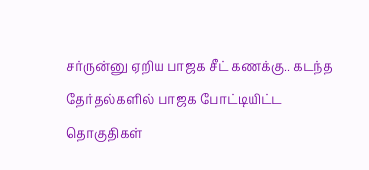சர்ருன்னு ஏறிய பாஜக சீட் கணக்கு.. கடந்த தேர்தல்களில் பாஜக போட்டியிட்ட தொகுதிகள்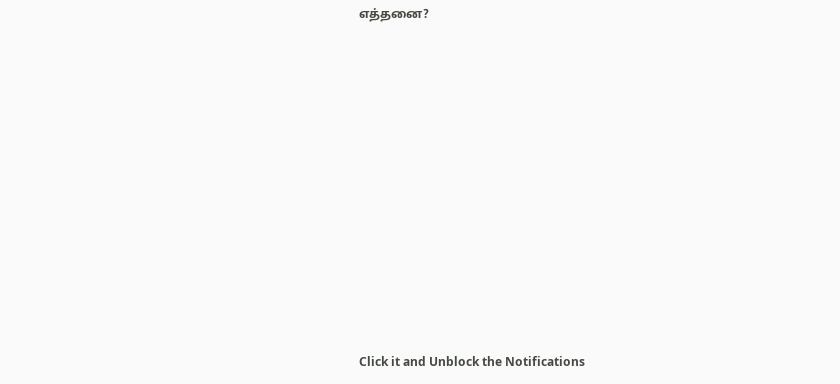எத்தனை?












Click it and Unblock the Notifications